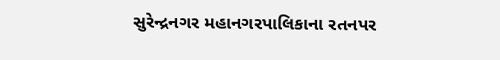સુરેન્દ્રનગર મહાનગરપાલિકાના રતનપર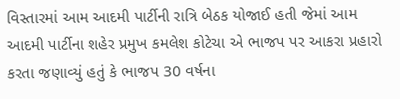વિસ્તારમાં આમ આદમી પાર્ટીની રાત્રિ બેઠક યોજાઈ હતી જેમાં આમ આદમી પાર્ટીના શહેર પ્રમુખ કમલેશ કોટેચા એ ભાજપ પર આકરા પ્રહારો કરતા જણાવ્યું હતું કે ભાજપ 30 વર્ષના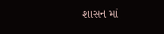શાસન માં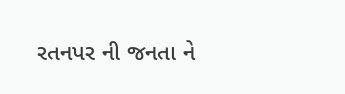રતનપર ની જનતા ને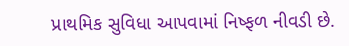પ્રાથમિક સુવિધા આપવામાં નિષ્ફળ નીવડી છે.